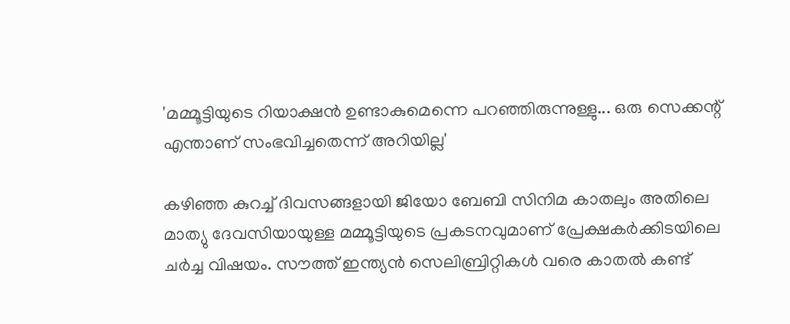'മമ്മൂട്ടിയുടെ റിയാക്ഷൻ ഉണ്ടാകുമെന്നെ പറഞ്ഞിരുന്നുള്ളു... ഒരു സെക്കന്റ് എന്താണ് സംഭവിച്ചതെന്ന് അറിയില്ല'

കഴിഞ്ഞ കുറച്ച് ദിവസങ്ങളായി ജിയോ ബേബി സിനിമ കാതലും അതിലെ മാത്യു ദേവസിയായുള്ള മമ്മൂട്ടിയുടെ പ്രകടനവുമാണ് പ്രേക്ഷകർക്കിടയിലെ ചർച്ച വിഷയം. സൗത്ത് ഇന്ത്യൻ സെലിബ്രിറ്റികൾ വരെ കാതൽ കണ്ട്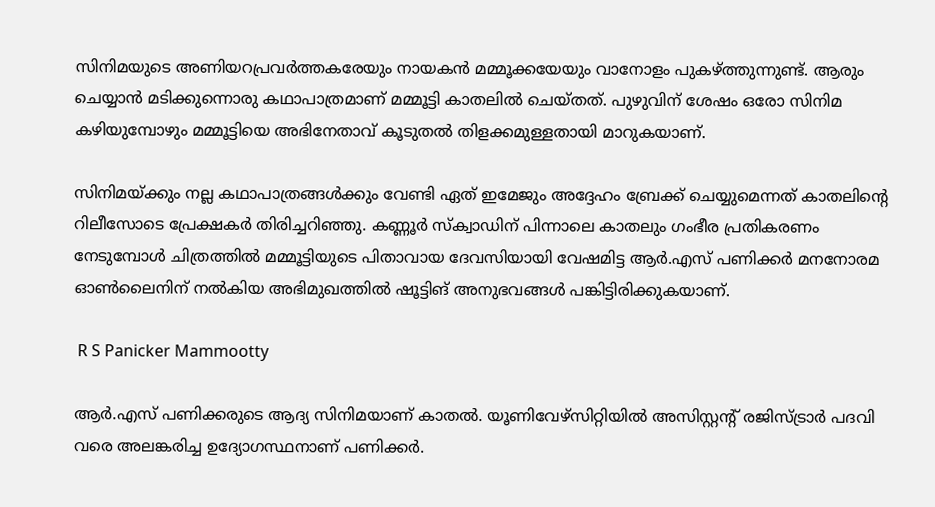സിനിമയുടെ അണിയറപ്രവർത്തകരേയും നായകൻ മമ്മൂക്കയേയും വാനോളം പുകഴ്ത്തുന്നുണ്ട്. ആരും ചെയ്യാൻ മടിക്കുന്നൊരു കഥാപാത്രമാണ് മമ്മൂട്ടി കാതലിൽ ചെയ്തത്. പുഴുവിന് ശേഷം ഒരോ സിനിമ കഴിയുമ്പോഴും മമ്മൂട്ടിയെ അഭിനേതാവ് കൂടുതൽ തിളക്കമുള്ളതായി മാറുകയാണ്.

സിനിമയ്ക്കും നല്ല കഥാപാത്രങ്ങൾക്കും വേണ്ടി ഏത് ഇമേജും അദ്ദേഹം ബ്രേക്ക് ചെയ്യുമെന്നത് കാതലിന്റെ റിലീസോടെ പ്രേക്ഷകർ തിരിച്ചറിഞ്ഞു. കണ്ണൂർ സ്ക്വാഡിന് പിന്നാലെ കാതലും ഗംഭീര പ്രതികരണം നേടുമ്പോൾ ചിത്രത്തിൽ മമ്മൂട്ടിയുടെ പിതാവായ ദേവസിയായി വേഷമിട്ട ആർ.എസ് പണിക്കർ മനനോരമ ഓൺലൈനിന് നൽകിയ അഭിമുഖത്തിൽ ഷൂട്ടിങ് അനുഭവങ്ങൾ പങ്കിട്ടിരിക്കുകയാണ്.

 R S Panicker Mammootty

ആർ.എസ് പണിക്കരുടെ ആദ്യ സിനിമയാണ് കാതൽ. യൂണിവേഴ്സിറ്റിയിൽ അസിസ്റ്റന്റ് രജിസ്ട്രാർ പദവി വരെ അലങ്കരിച്ച ഉദ്യോഗസ്ഥനാണ് പണിക്കർ.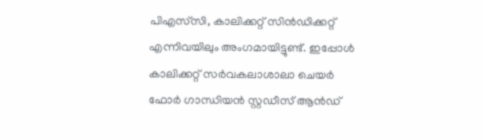പിഎസ്‌സി, കാലിക്കറ്റ് സിൻഡിക്കറ്റ് എന്നിവയിലും അംഗമായിട്ടുണ്ട്. ഇപ്പോൾ കാലിക്കറ്റ് സർവകലാശാലാ ചെയർ ഫോർ ഗാന്ധിയൻ സ്റ്റഡീസ് ആൻ‌‍ഡ്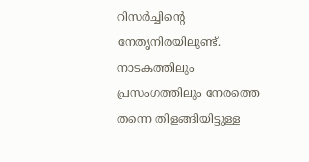റിസർച്ചിന്റെ നേതൃനിരയിലുണ്ട്. നാടകത്തിലും പ്രസംഗത്തിലും നേരത്തെ തന്നെ തിളങ്ങിയിട്ടുള്ള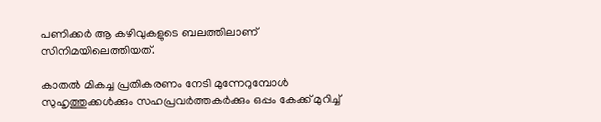പണിക്കർ ആ കഴിവുകളുടെ ബലത്തിലാണ് സിനിമയിലെത്തിയത്.

കാതൽ മികച്ച പ്രതികരണം നേടി മുന്നേറുമ്പോൾ സുഹൃത്തുക്കൾക്കും സഹപ്രവർത്തകർക്കും ഒപ്പം കേക്ക് മുറിച്ച്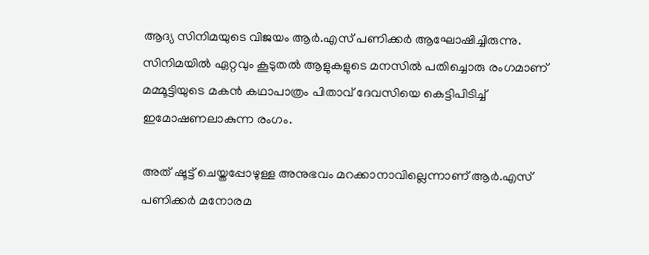ആദ്യ സിനിമയുടെ വിജയം ആർ.എസ് പണിക്കർ ആഘോഷിച്ചിരുന്നു. സിനിമയിൽ ഏറ്റവും കൂടുതൽ ആളുകളുടെ മനസിൽ പതിച്ചൊരു രംഗമാണ് മമ്മൂട്ടിയുടെ മകൻ കഥാപാത്രം പിതാവ് ദേവസിയെ കെട്ടിപിടിച്ച് ഇമോഷണലാകുന്ന രംഗം.

അത് ഷൂട്ട് ചെയ്തപ്പോഴുള്ള അനുഭവം മറക്കാനാവില്ലെന്നാണ് ആർ.എസ് പണിക്കർ മനോരമ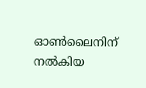ഓൺലൈനിന് നൽകിയ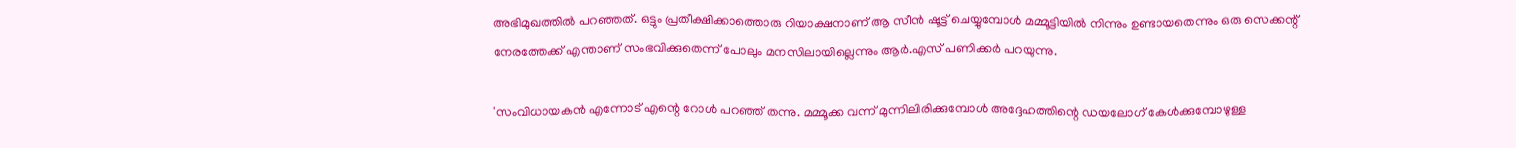അഭിമുഖത്തിൽ പറഞ്ഞത്. ഒട്ടും പ്രതീക്ഷിക്കാത്തൊരു റിയാക്ഷനാണ് ആ സീൻ ഷൂട്ട് ചെയ്യുമ്പോൾ മമ്മൂ‍ട്ടിയിൽ നിന്നും ഉണ്ടായതെന്നും ഒരു സെക്കന്റ് നേരത്തേക്ക് എന്താണ് സംഭവിക്കുതെന്ന് പോലും മനസിലായില്ലെന്നും ആർ.എസ് പണിക്കർ പറയുന്നു.

'സംവിധായകൻ എന്നോട് എന്റെ റോൾ പറഞ്ഞ് തന്നു. മമ്മൂക്ക വന്ന് മുന്നിലിരിക്കുമ്പോൾ അദ്ദേഹത്തിന്റെ ഡയലോഗ് കേൾക്കുമ്പോഴുള്ള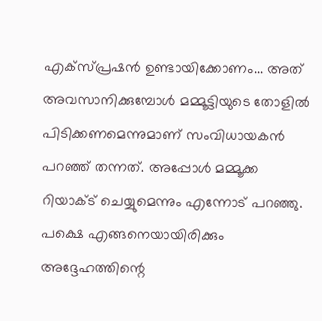എക്സ്പ്രഷൻ ഉണ്ടായിക്കോണം... അത് അവസാനിക്കുമ്പോൾ മമ്മൂട്ടിയുടെ തോളിൽ പിടിക്കണമെന്നുമാണ് സംവിധായകൻ പറഞ്ഞ് തന്നത്. അപ്പോൾ മമ്മൂക്ക റിയാക്ട് ചെയ്യുമെന്നും എന്നോട് പറഞ്ഞു. പക്ഷെ എങ്ങനെയായിരിക്കും അദ്ദേഹത്തിന്റെ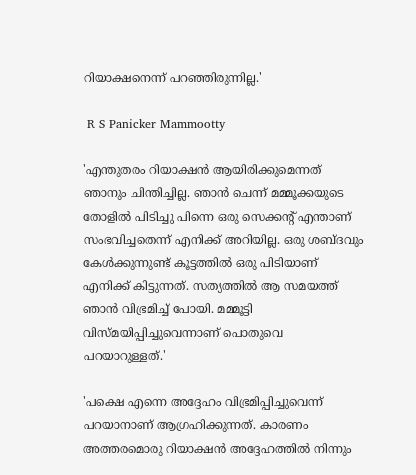റിയാക്ഷനെന്ന് പറഞ്ഞിരുന്നില്ല.'

 R S Panicker Mammootty

'എന്തുതരം റിയാക്ഷൻ ആയിരിക്കുമെന്നത് ഞാനും ചിന്തിച്ചില്ല. ഞാൻ ചെന്ന് മമ്മൂക്കയുടെ തോളിൽ പിടിച്ചു പിന്നെ ഒരു സെക്കന്റ് എന്താണ് സംഭവിച്ചതെന്ന് എനിക്ക് അറിയില്ല. ഒരു ശബ്ദവും കേൾക്കുന്നുണ്ട് കൂട്ടത്തിൽ ഒരു പിടിയാണ് എനിക്ക് കിട്ടുന്നത്. സത്യത്തിൽ ആ സമയത്ത് ഞാൻ വിഭ്രമിച്ച് പോയി. മമ്മൂട്ടി വിസ്മയിപ്പിച്ചുവെന്നാണ് പൊതുവെ പറയാറുള്ളത്.'

'പക്ഷെ എന്നെ അദ്ദേഹം വിഭ്രമിപ്പിച്ചുവെന്ന് പറയാനാണ് ആഗ്രഹിക്കുന്നത്. കാരണം അത്തരമൊരു റിയാക്ഷൻ അദ്ദേഹത്തിൽ നിന്നും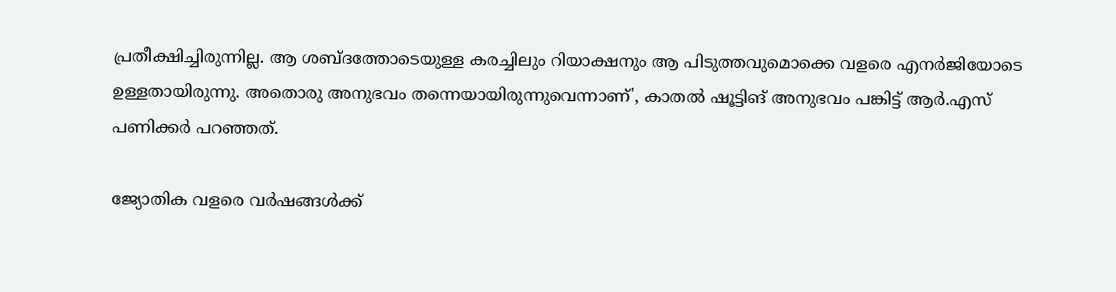പ്രതീക്ഷിച്ചിരുന്നില്ല. ആ ശബ്ദത്തോടെയുള്ള കരച്ചിലും റിയാക്ഷനും ആ പിടുത്തവുമൊക്കെ വളരെ എനർജിയോടെ ഉള്ളതായിരുന്നു. അതൊരു അനുഭവം തന്നെയായിരുന്നുവെന്നാണ്', കാതൽ ഷൂട്ടിങ് അനുഭവം പങ്കിട്ട് ആർ.എസ് പണിക്കർ പറഞ്ഞത്.

ജ്യോതിക വളരെ വർഷങ്ങൾക്ക്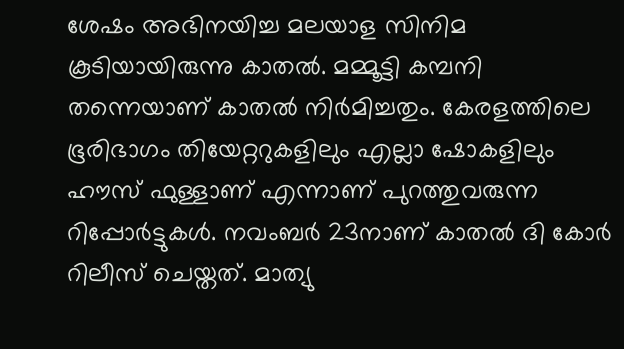ശേഷം അഭിനയിച്ച മലയാള സിനിമ കൂടിയായിരുന്നു കാതൽ. മമ്മൂട്ടി കമ്പനി തന്നെയാണ് കാതൽ നിർമിച്ചതും. കേരളത്തിലെ ഭൂരിഭാഗം തിയേറ്ററുകളിലും എല്ലാ ഷോകളിലും ഹൗസ് ഫുള്ളാണ് എന്നാണ് പുറത്തുവരുന്ന റിപ്പോർട്ടുകൾ. നവംബർ 23നാണ് കാതൽ ദി കോർ റിലീസ് ചെയ്തത്. മാത്യു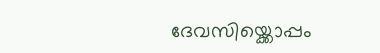ദേവസിയ്ക്കൊപ്പം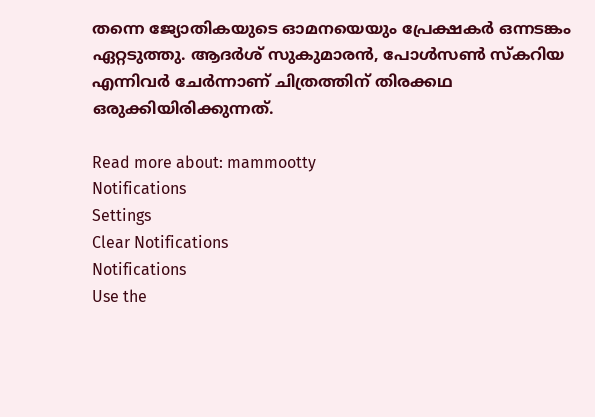തന്നെ ജ്യോതികയുടെ ഓമനയെയും പ്രേക്ഷകർ ഒന്നടങ്കം ഏറ്റടുത്തു. ആദർശ് സുകുമാരൻ, പോൾസൺ സ്കറിയ എന്നിവർ ചേർന്നാണ് ചിത്രത്തിന് തിരക്കഥ ഒരുക്കിയിരിക്കുന്നത്.

Read more about: mammootty
Notifications
Settings
Clear Notifications
Notifications
Use the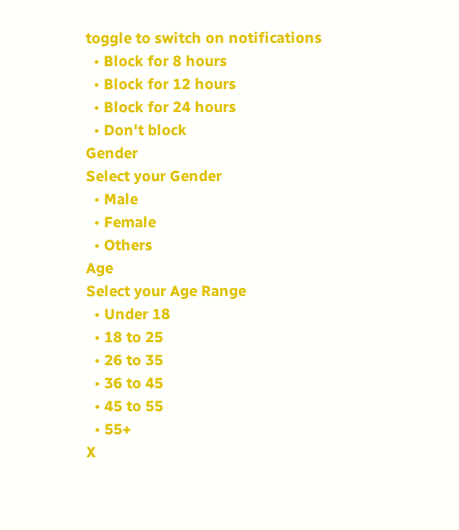toggle to switch on notifications
  • Block for 8 hours
  • Block for 12 hours
  • Block for 24 hours
  • Don't block
Gender
Select your Gender
  • Male
  • Female
  • Others
Age
Select your Age Range
  • Under 18
  • 18 to 25
  • 26 to 35
  • 36 to 45
  • 45 to 55
  • 55+
X